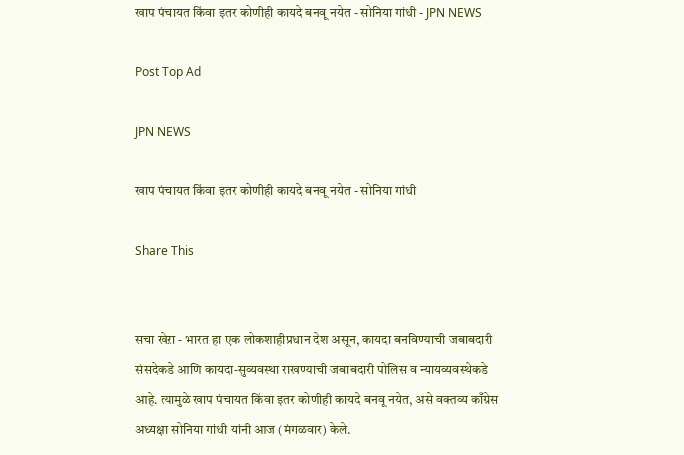खाप पंचायत किंवा इतर कोणीही कायदे बनवू नयेत - सोनिया गांधी - JPN NEWS

Post Top Ad

JPN NEWS

खाप पंचायत किंवा इतर कोणीही कायदे बनवू नयेत - सोनिया गांधी

Share This


सचा खेऱा - भारत हा एक लोकशाहीप्रधान देश असून, कायदा बनविण्याची जबाबदारी संसदेकडे आणि कायदा-सुव्यवस्था राखण्याची जबाबदारी पोलिस व न्यायव्यवस्थेकडे आहे. त्यामुळे खाप पंचायत किंवा इतर कोणीही कायदे बनवू नयेत, असे वक्तव्य काँग्रेस अध्यक्षा सोनिया गांधी यांनी आज (मंगळवार) केले.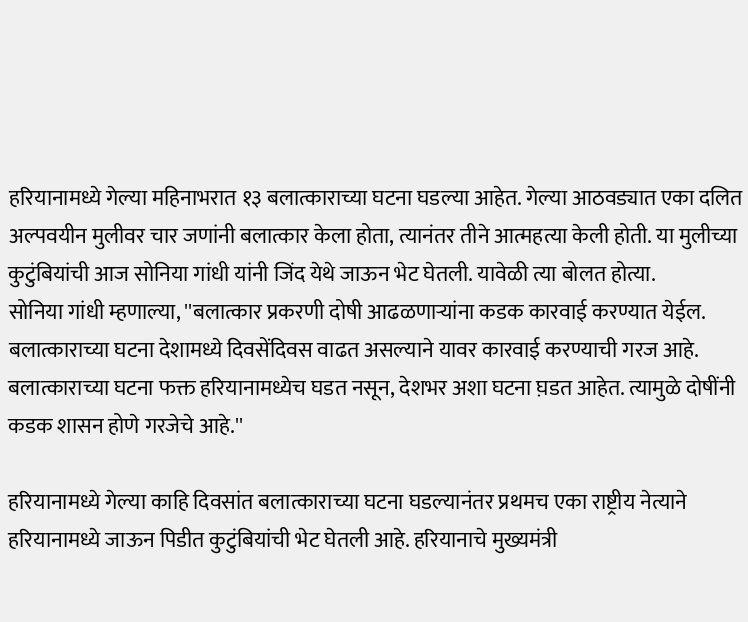हरियानामध्ये गेल्या महिनाभरात १३ बलात्काराच्या घटना घडल्या आहेत. गेल्या आठवड्यात एका दलित अल्पवयीन मुलीवर चार जणांनी बलात्कार केला होता, त्यानंतर तीने आत्महत्या केली होती. या मुलीच्या कुटुंबियांची आज सोनिया गांधी यांनी जिंद येथे जाऊन भेट घेतली. यावेळी त्या बोलत होत्या.
सोनिया गांधी म्हणाल्या, ''बलात्कार प्रकरणी दोषी आढळणाऱ्यांना कडक कारवाई करण्यात येईल. बलात्काराच्या घटना देशामध्ये दिवसेंदिवस वाढत असल्याने यावर कारवाई करण्याची गरज आहे. बलात्काराच्या घटना फक्त हरियानामध्येच घडत नसून, देशभर अशा घटना घ़डत आहेत. त्यामुळे दोषींनी कडक शासन होणे गरजेचे आहे.''

हरियानामध्ये गेल्या काहि दिवसांत बलात्काराच्या घटना घडल्यानंतर प्रथमच एका राष्ट्रीय नेत्याने हरियानामध्ये जाऊन पिडीत कुटुंबियांची भेट घेतली आहे. हरियानाचे मुख्यमंत्री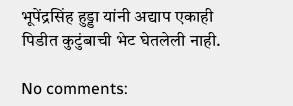भूपेंद्रसिंह हुड्डा यांनी अद्याप एकाही पिडीत कुटुंबाची भेट घेतलेली नाही.

No comments: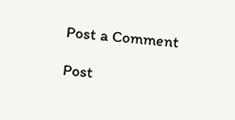Post a Comment

Post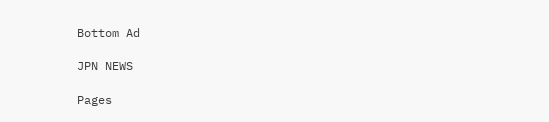Bottom Ad

JPN NEWS

Pages